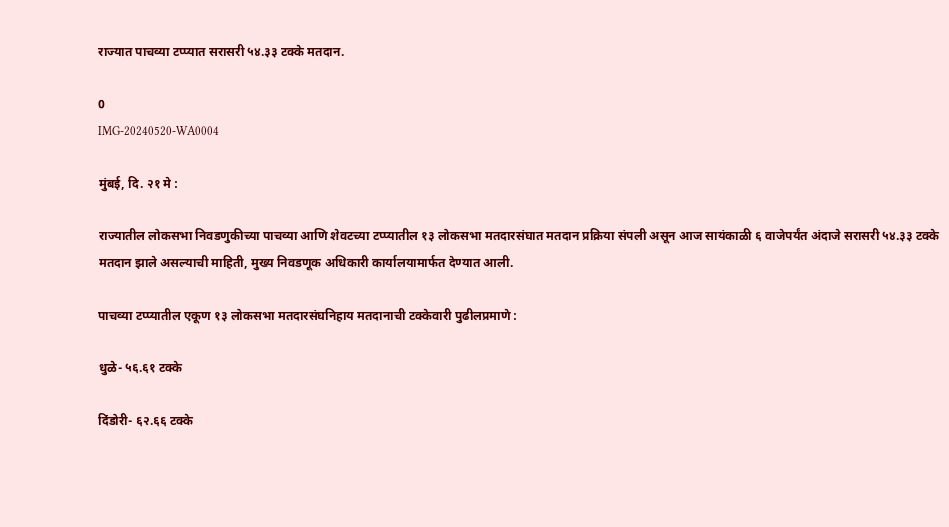राज्यात पाचव्या टप्प्यात सरासरी ५४.३३ टक्के मतदान.

0
IMG-20240520-WA0004

मुंबई, दि. २१ मे :

राज्यातील लोकसभा निवडणुकीच्या पाचव्या आणि‍ शेवटच्या टप्प्यातील १३ लोकसभा मतदारसंघात मतदान प्रक्रिया संपली असून आज सायंकाळी ६ वाजेपर्यंत अंदाजे सरासरी ५४.३३ टक्के मतदान झाले असल्याची माहिती, मुख्य निवडणूक अधिकारी कार्यालयामार्फत देण्यात आली.

पाचव्या टप्प्यातील एकूण १३ लोकसभा मतदारसंघनिहाय मतदानाची टक्केवारी पुढीलप्रमाणे :

धुळे- ५६.६१ टक्के

दिंडोरी- ६२.६६ टक्के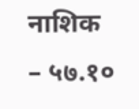नाशिक – ५७.१०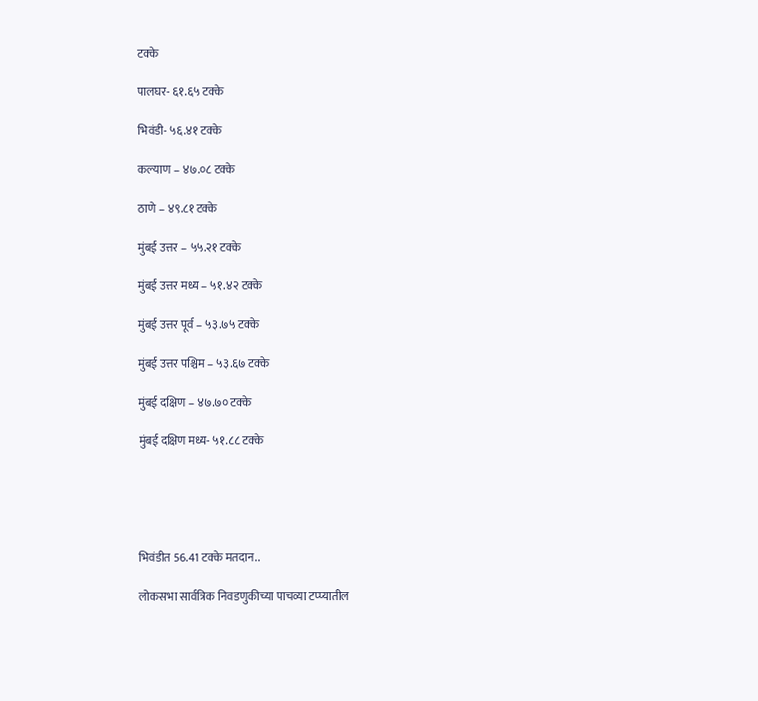टक्के

पालघर- ६१.६५ टक्के

भिवंडी- ५६.४१ टक्के

कल्याण – ४७.०८ टक्के

ठाणे – ४९.८१ टक्के

मुंबई उत्तर – ५५.२१ टक्के

मुंबई उत्तर मध्य – ५१.४२ टक्के

मुंबई उत्तर पूर्व – ५३.७५ टक्के

मुंबई उत्तर पश्चिम – ५३.६७ टक्के

मुंबई दक्षिण – ४७.७० टक्के

मुंबई दक्षिण मध्य- ५१.८८ टक्के





भिवंडीत 56.41 टक्के मतदान..

लोकसभा सार्वत्रिक निवडणुकीच्या पाचव्या टप्प्यातील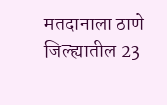मतदानाला ठाणे जिल्ह्यातील 23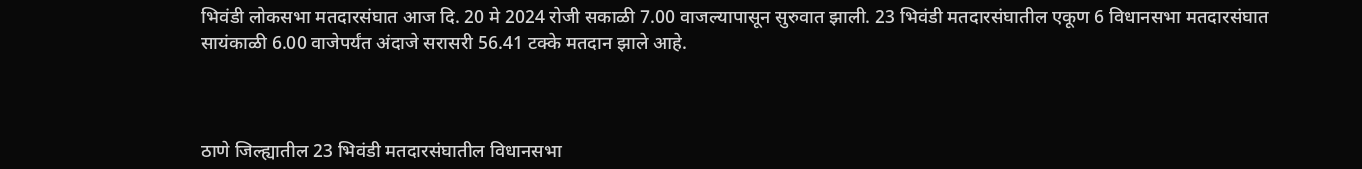भिवंडी लोकसभा मतदारसंघात आज दि. 20 मे 2024 रोजी सकाळी 7.00 वाजल्यापासून सुरुवात झाली. 23 भिवंडी मतदारसंघातील एकूण 6 विधानसभा मतदारसंघात सायंकाळी 6.00 वाजेपर्यंत अंदाजे सरासरी 56.41 टक्के मतदान झाले आहे.



ठाणे जिल्ह्यातील 23 भिवंडी मतदारसंघातील विधानसभा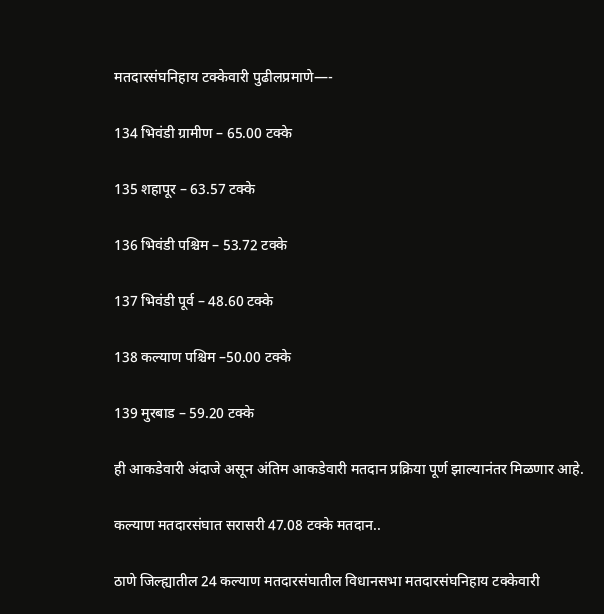मतदारसंघनिहाय टक्केवारी पुढीलप्रमाणे—-

134 भिवंडी ग्रामीण – 65.00 टक्के

135 शहापूर – 63.57 टक्के

136 भिवंडी पश्चिम – 53.72 टक्के

137 भिवंडी पूर्व – 48.60 टक्के

138 कल्याण पश्चिम –50.00 टक्के

139 मुरबाड – 59.20 टक्के

ही आकडेवारी अंदाजे असून अंतिम आकडेवारी मतदान प्रक्रिया पूर्ण झाल्यानंतर मिळणार आहे.

कल्याण मतदारसंघात सरासरी 47.08 टक्के मतदान..

ठाणे जिल्ह्यातील 24 कल्याण मतदारसंघातील विधानसभा मतदारसंघनिहाय टक्केवारी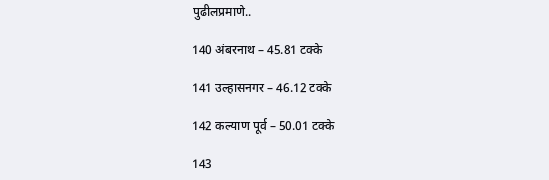पुढीलप्रमाणे..

140 अंबरनाथ – 45.81 टक्के

141 उल्हासनगर – 46.12 टक्के

142 कल्याण पूर्व – 50.01 टक्के

143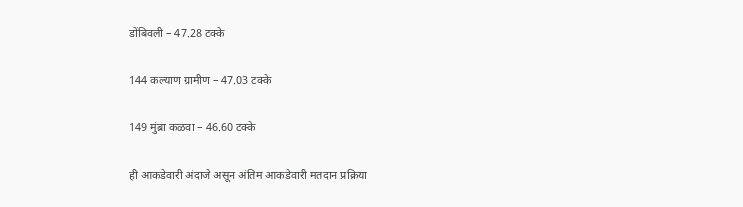डोंबिवली – 47.28 टक्के

144 कल्याण ग्रामीण – 47.03 टक्के

149 मुंब्रा कळवा – 46.60 टक्के

ही आकडेवारी अंदाजे असून अंतिम आकडेवारी मतदान प्रक्रिया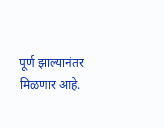पूर्ण झाल्यानंतर मिळणार आहे.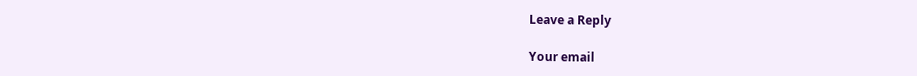Leave a Reply

Your email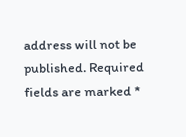address will not be published. Required fields are marked *